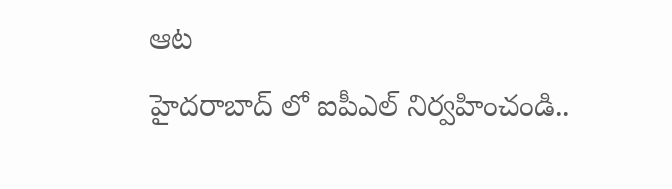ఆట
హైదరాబాద్ లో ఐపీఎల్ నిర్వహించండి..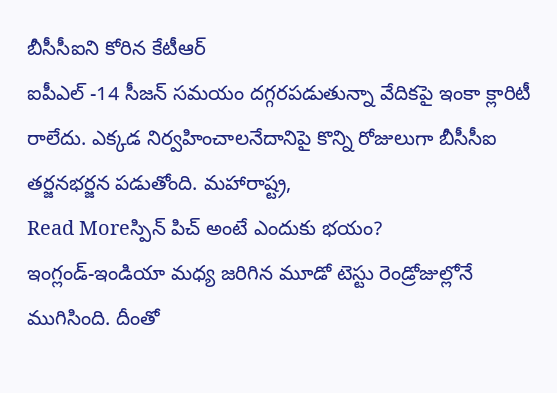బీసీసీఐని కోరిన కేటీఆర్
ఐపీఎల్ -14 సీజన్ సమయం దగ్గరపడుతున్నా వేదికపై ఇంకా క్లారిటీ రాలేదు. ఎక్కడ నిర్వహించాలనేదానిపై కొన్ని రోజులుగా బీసీసీఐ తర్జనభర్జన పడుతోంది. మహారాష్ట్ర,
Read Moreస్పిన్ పిచ్ అంటే ఎందుకు భయం?
ఇంగ్లండ్-ఇండియా మధ్య జరిగిన మూడో టెస్టు రెండ్రోజుల్లోనే ముగిసింది. దీంతో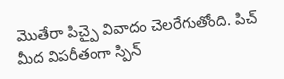మొతేరా పిచ్పై వివాదం చెలరేగుతోంది. పిచ్ మీద విపరీతంగా స్పిన్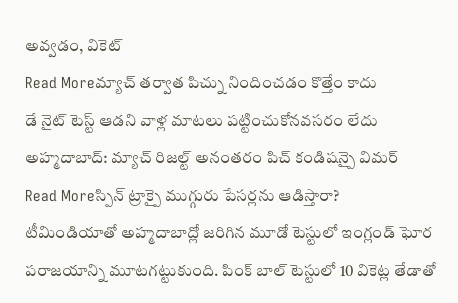అవ్వడం, వికెట్
Read Moreమ్యాచ్ తర్వాత పిచ్ను నిందించడం కొత్తేం కాదు
డే నైట్ టెస్ట్ ఆడని వాళ్ల మాటలు పట్టించుకోనవసరం లేదు అహ్మదాబాద్: మ్యాచ్ రిజల్ట్ అనంతరం పిచ్ కండిషన్పై విమర్
Read Moreస్పిన్ ట్రాక్పై ముగ్గురు పేసర్లను ఆడిస్తారా?
టీమిండియాతో అహ్మదాబాద్లో జరిగిన మూడో టెస్టులో ఇంగ్లండ్ ఘోర పరాజయాన్ని మూటగట్టుకుంది. పింక్ బాల్ టెస్టులో 10 వికెట్ల తేడాతో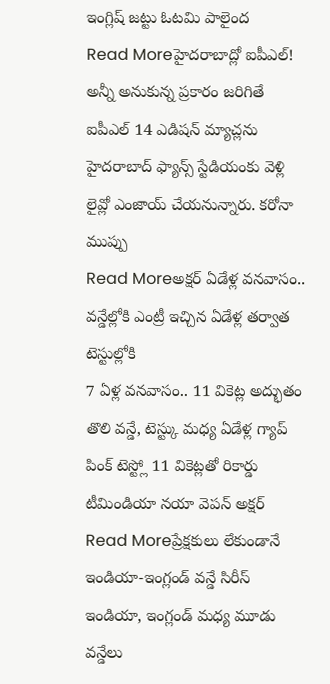ఇంగ్లిష్ జట్టు ఓటమి పాలైంద
Read Moreహైదరాబాద్లో ఐపీఎల్!
అన్నీ అనుకున్న ప్రకారం జరిగితే ఐపీఎల్ 14 ఎడిషన్ మ్యాచ్లను హైదరాబాద్ ఫ్యాన్స్ స్టేడియంకు వెళ్లి లైవ్లో ఎంజాయ్ చేయనున్నారు. కరోనా ముప్పు
Read Moreఅక్షర్ ఏడేళ్ల వనవాసం.. వన్డేల్లోకి ఎంట్రీ ఇచ్చిన ఏడేళ్ల తర్వాత టెస్టుల్లోకి
7 ఏళ్ల వనవాసం.. 11 వికెట్ల అద్భుతం తొలి వన్డే, టెస్ట్కు మధ్య ఏడేళ్ల గ్యాప్ పింక్ టెస్ట్లో 11 వికెట్లతో రికార్డు టీమిండియా నయా వెపన్ అక్షర్
Read Moreప్రేక్షకులు లేకుండానే ఇండియా-ఇంగ్లండ్ వన్డే సిరీస్
ఇండియా, ఇంగ్లండ్ మధ్య మూడు వన్డేలు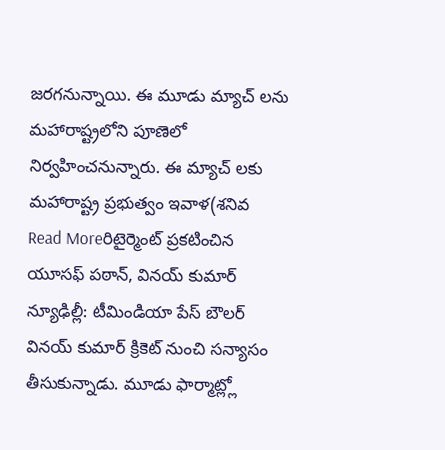జరగనున్నాయి. ఈ మూడు మ్యాచ్ లను మహారాష్ట్రలోని పూణెలో నిర్వహించనున్నారు. ఈ మ్యాచ్ లకు మహారాష్ట్ర ప్రభుత్వం ఇవాళ(శనివ
Read Moreరిటైర్మెంట్ ప్రకటించిన యూసఫ్ పఠాన్, వినయ్ కుమార్
న్యూఢిల్లీ: టీమిండియా పేస్ బౌలర్ వినయ్ కుమార్ క్రికెట్ నుంచి సన్యాసం తీసుకున్నాడు. మూడు ఫార్మాట్ల్లో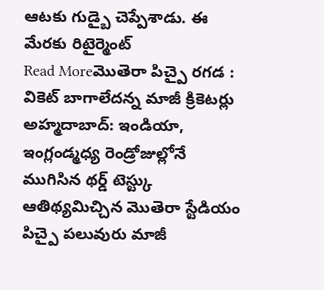ఆటకు గుడ్బై చెప్పేశాడు. ఈ మేరకు రిటైర్మెంట్
Read Moreమొతెరా పిచ్పై రగడ : వికెట్ బాగాలేదన్న మాజీ క్రికెటర్లు
అహ్మదాబాద్: ఇండియా, ఇంగ్లండ్మధ్య రెండ్రోజుల్లోనే ముగిసిన థర్డ్ టెస్ట్కు ఆతిథ్యమిచ్చిన మొతెరా స్టేడియం పిచ్పై పలువురు మాజీ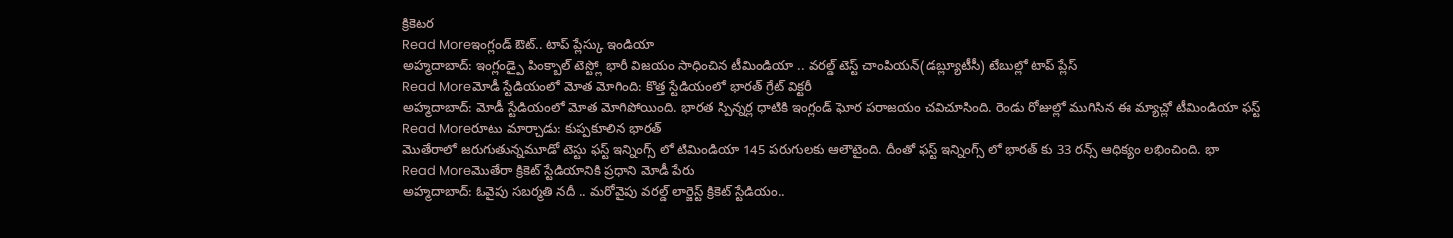క్రికెటర
Read Moreఇంగ్లండ్ ఔట్.. టాప్ ప్లేస్కు ఇండియా
అహ్మదాబాద్: ఇంగ్లండ్పై పింక్బాల్ టెస్ట్లో భారీ విజయం సాధించిన టీమిండియా .. వరల్డ్ టెస్ట్ చాంపియన్(డబ్ల్యూటీసీ) టేబుల్లో టాప్ ప్లేస్
Read Moreమోడీ స్టేడియంలో మోత మోగింది: కొత్త స్టేడియంలో భారత్ గ్రేట్ విక్టరీ
అహ్మదాబాద్: మోడీ స్టేడియంలో మోత మోగిపోయింది. భారత స్పిన్నర్ల ధాటికి ఇంగ్లండ్ ఘోర పరాజయం చవిచూసింది. రెండు రోజుల్లో ముగిసిన ఈ మ్యాచ్లో టీమిండియా ఫస్ట్
Read Moreరూటు మార్చాడు: కుప్పకూలిన భారత్
మొతేరాలో జరుగుతున్నమూడో టెస్టు ఫస్ట్ ఇన్నింగ్స్ లో టిమిండియా 145 పరుగులకు ఆలౌటైంది. దీంతో ఫస్ట్ ఇన్నింగ్స్ లో భారత్ కు 33 రన్స్ ఆధిక్యం లభించింది. భా
Read Moreమొతేరా క్రికెట్ స్టేడియానికి ప్రధాని మోడీ పేరు
అహ్మదాబాద్: ఓవైపు సబర్మతి నదీ .. మరోవైపు వరల్డ్ లార్జెస్ట్ క్రికెట్ స్టేడియం..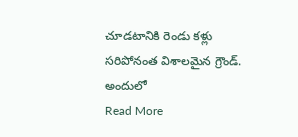చూడటానికి రెండు కళ్లు సరిపోనంత విశాలమైన గ్రౌండ్. అందులో
Read More